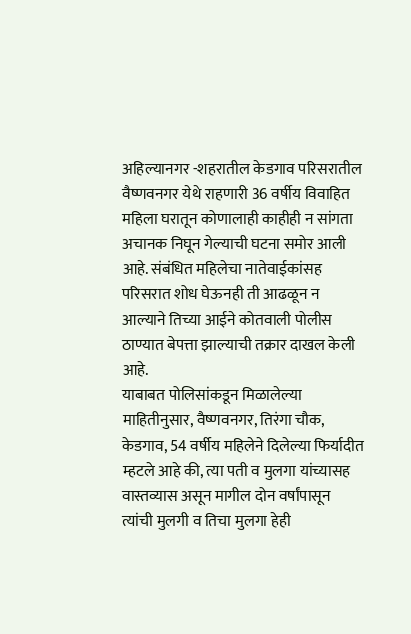अहिल्यानगर -शहरातील केडगाव परिसरातील वैष्णवनगर येथे राहणारी 36 वर्षीय विवाहित महिला घरातून कोणालाही काहीही न सांगता अचानक निघून गेल्याची घटना समोर आली आहे. संबंधित महिलेचा नातेवाईकांसह परिसरात शोध घेऊनही ती आढळून न आल्याने तिच्या आईने कोतवाली पोलीस ठाण्यात बेपत्ता झाल्याची तक्रार दाखल केली आहे.
याबाबत पोलिसांकडून मिळालेल्या माहितीनुसार, वैष्णवनगर, तिरंगा चौक, केडगाव, 54 वर्षीय महिलेने दिलेल्या फिर्यादीत म्हटले आहे की, त्या पती व मुलगा यांच्यासह वास्तव्यास असून मागील दोन वर्षांपासून त्यांची मुलगी व तिचा मुलगा हेही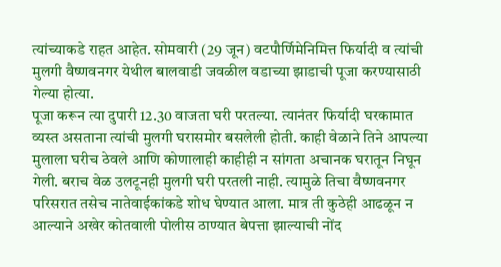त्यांच्याकडे राहत आहेत. सोमवारी (29 जून) वटपौर्णिमेनिमित्त फिर्यादी व त्यांची मुलगी वैष्णवनगर येथील बालवाडी जवळील वडाच्या झाडाची पूजा करण्यासाठी गेल्या होत्या.
पूजा करून त्या दुपारी 12.30 वाजता घरी परतल्या. त्यानंतर फिर्यादी घरकामात व्यस्त असताना त्यांची मुलगी घरासमोर बसलेली होती. काही वेळाने तिने आपल्या मुलाला घरीच ठेवले आणि कोणालाही काहीही न सांगता अचानक घरातून निघून गेली. बराच वेळ उलटूनही मुलगी घरी परतली नाही. त्यामुळे तिचा वैष्णवनगर परिसरात तसेच नातेवाईकांकडे शोध घेण्यात आला. मात्र ती कुठेही आढळून न आल्याने अखेर कोतवाली पोलीस ठाण्यात बेपत्ता झाल्याची नोंद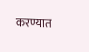करण्यात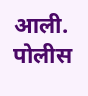आली. पोलीस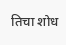तिचा शोध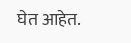घेत आहेत.